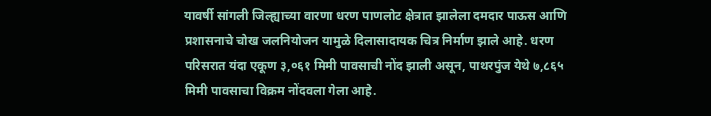यावर्षी सांगली जिल्ह्याच्या वारणा धरण पाणलोट क्षेत्रात झालेला दमदार पाऊस आणि प्रशासनाचे चोख जलनियोजन यामुळे दिलासादायक चित्र निर्माण झाले आहे. धरण परिसरात यंदा एकूण ३,०६१ मिमी पावसाची नोंद झाली असून, पाथरपुंज येथे ७,८६५ मिमी पावसाचा विक्रम नोंदवला गेला आहे.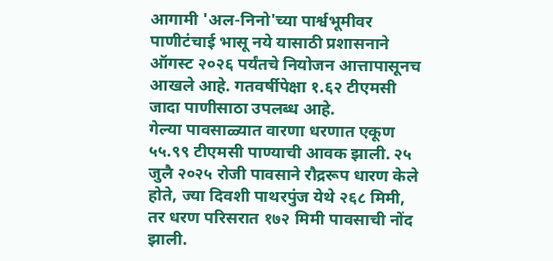आगामी 'अल-निनो'च्या पार्श्वभूमीवर पाणीटंचाई भासू नये यासाठी प्रशासनाने ऑगस्ट २०२६ पर्यंतचे नियोजन आत्तापासूनच आखले आहे. गतवर्षीपेक्षा १.६२ टीएमसी जादा पाणीसाठा उपलब्ध आहे.
गेल्या पावसाळ्यात वारणा धरणात एकूण ५५.९९ टीएमसी पाण्याची आवक झाली. २५ जुलै २०२५ रोजी पावसाने रौद्ररूप धारण केले होते, ज्या दिवशी पाथरपुंज येथे २६८ मिमी, तर धरण परिसरात १७२ मिमी पावसाची नोंद झाली.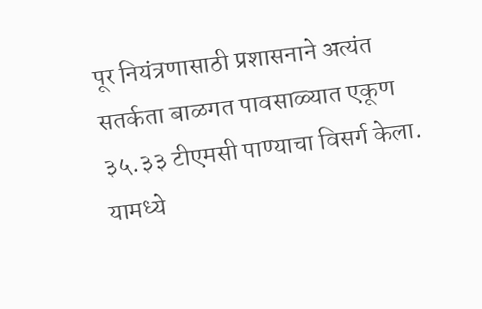पूर नियंत्रणासाठी प्रशासनाने अत्यंत सतर्कता बाळगत पावसाळ्यात एकूण ३५.३३ टीएमसी पाण्याचा विसर्ग केला.
यामध्ये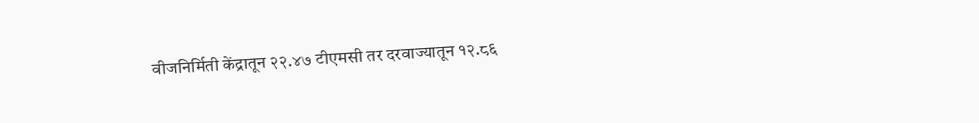वीजनिर्मिती केंद्रातून २२.४७ टीएमसी तर दरवाज्यातून १२.८६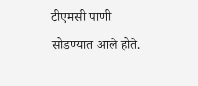टीएमसी पाणी सोडण्यात आले होते.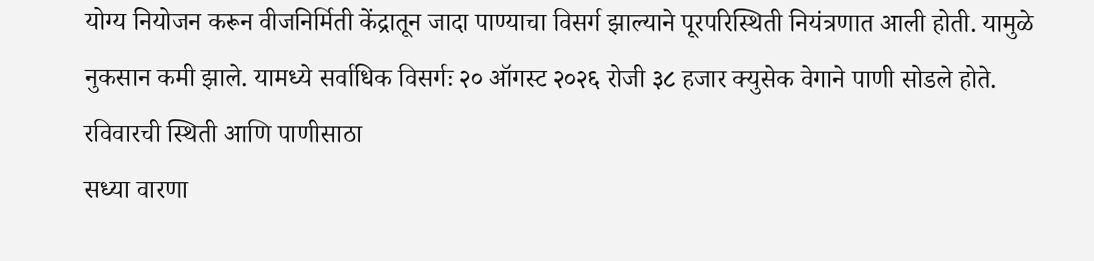योग्य नियोजन करून वीजनिर्मिती केंद्रातून जादा पाण्याचा विसर्ग झाल्याने पूरपरिस्थिती नियंत्रणात आली होती. यामुळे नुकसान कमी झाले. यामध्ये सर्वाधिक विसर्गः २० ऑगस्ट २०२६ रोजी ३८ हजार क्युसेक वेगाने पाणी सोडले होते.
रविवारची स्थिती आणि पाणीसाठा
सध्या वारणा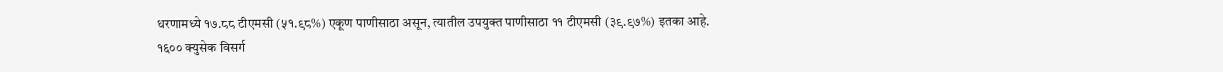धरणामध्ये १७.८८ टीएमसी (५१.९८%) एकूण पाणीसाठा असून, त्यातील उपयुक्त पाणीसाठा ११ टीएमसी (३९.९७%) इतका आहे.
१६०० क्युसेक विसर्ग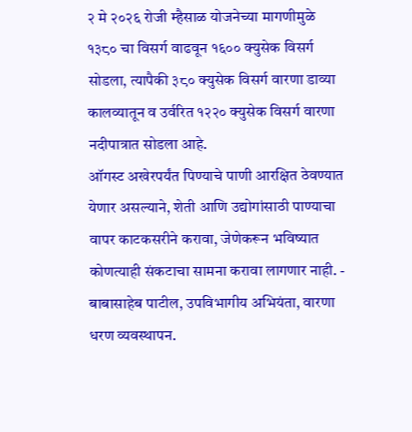२ मे २०२६ रोजी म्हैसाळ योजनेच्या मागणीमुळे १३८० चा विसर्ग वाढवून १६०० क्युसेक विसर्ग सोडला, त्यापैकी ३८० क्युसेक विसर्ग वारणा डाव्या कालव्यातून व उर्वरित १२२० क्युसेक विसर्ग वारणा नदीपात्रात सोडला आहे.
ऑगस्ट अखेरपर्यंत पिण्याचे पाणी आरक्षित ठेवण्यात येणार असल्याने, शेती आणि उद्योगांसाठी पाण्याचा वापर काटकसरीने करावा, जेणेकरून भविष्यात कोणत्याही संकटाचा सामना करावा लागणार नाही. - बाबासाहेब पाटील, उपविभागीय अभियंता, वारणा धरण व्यवस्थापन.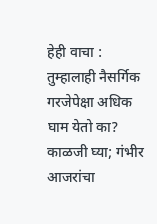हेही वाचा : तुम्हालाही नैसर्गिक गरजेपेक्षा अधिक घाम येतो का? काळजी घ्या; गंभीर आजरांचा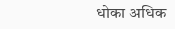धोका अधिक